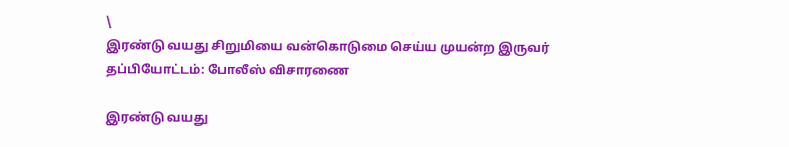\
இரண்டு வயது சிறுமியை வன்கொடுமை செய்ய முயன்ற இருவர் தப்பியோட்டம்: போலீஸ் விசாரணை

இரண்டு வயது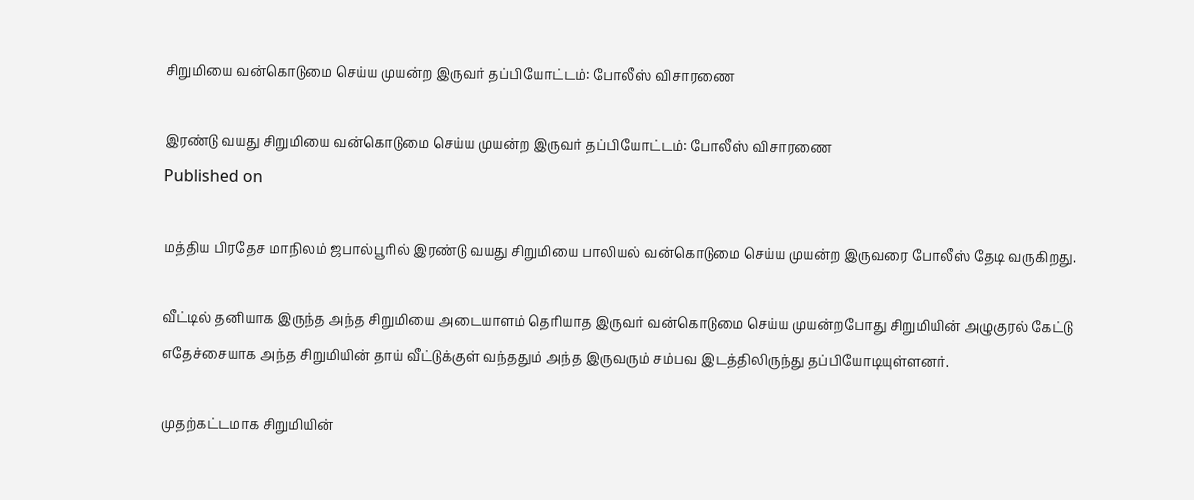சிறுமியை வன்கொடுமை செய்ய முயன்ற இருவர் தப்பியோட்டம்: போலீஸ் விசாரணை

இரண்டு வயது சிறுமியை வன்கொடுமை செய்ய முயன்ற இருவர் தப்பியோட்டம்: போலீஸ் விசாரணை
Published on

மத்திய பிரதேச மாநிலம் ஜபால்பூரில் இரண்டு வயது சிறுமியை பாலியல் வன்கொடுமை செய்ய முயன்ற இருவரை போலீஸ் தேடி வருகிறது.

வீட்டில் தனியாக இருந்த அந்த சிறுமியை அடையாளம் தெரியாத இருவர் வன்கொடுமை செய்ய முயன்றபோது சிறுமியின் அழுகுரல் கேட்டு எதேச்சையாக அந்த சிறுமியின் தாய் வீட்டுக்குள் வந்ததும் அந்த இருவரும் சம்பவ இடத்திலிருந்து தப்பியோடியுள்ளனர்.

முதற்கட்டமாக சிறுமியின்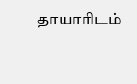தாயாரிடம்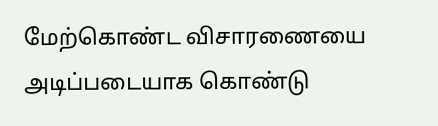மேற்கொண்ட விசாரணையை அடிப்படையாக கொண்டு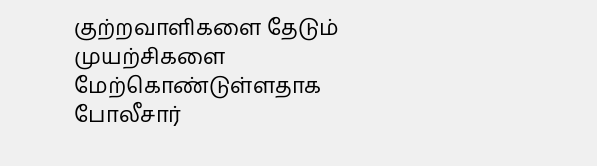குற்றவாளிகளை தேடும் முயற்சிகளை மேற்கொண்டுள்ளதாக போலீசார்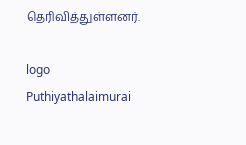தெரிவித்துள்ளனர்.

logo
Puthiyathalaimurai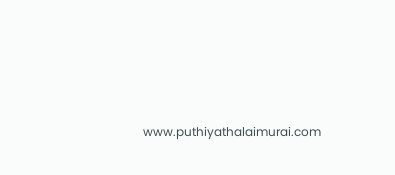www.puthiyathalaimurai.com